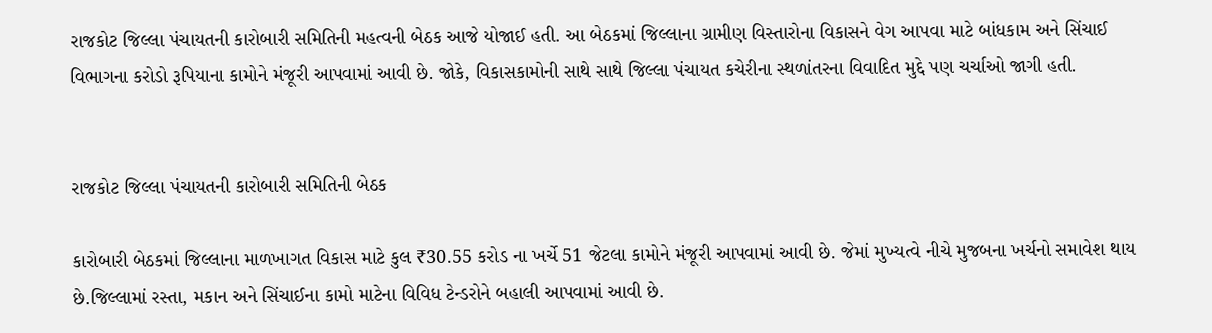રાજકોટ જિલ્લા પંચાયતની કારોબારી સમિતિની મહત્વની બેઠક આજે યોજાઈ હતી. આ બેઠકમાં જિલ્લાના ગ્રામીણ વિસ્તારોના વિકાસને વેગ આપવા માટે બાંધકામ અને સિંચાઈ વિભાગના કરોડો રૂપિયાના કામોને મંજૂરી આપવામાં આવી છે. જોકે, વિકાસકામોની સાથે સાથે જિલ્લા પંચાયત કચેરીના સ્થળાંતરના વિવાદિત મુદ્દે પણ ચર્ચાઓ જાગી હતી.


રાજકોટ જિલ્લા પંચાયતની કારોબારી સમિતિની બેઠક

કારોબારી બેઠકમાં જિલ્લાના માળખાગત વિકાસ માટે કુલ ₹30.55 કરોડ ના ખર્ચે 51 જેટલા કામોને મંજૂરી આપવામાં આવી છે. જેમાં મુખ્યત્વે નીચે મુજબના ખર્ચનો સમાવેશ થાય છે.જિલ્લામાં રસ્તા, મકાન અને સિંચાઈના કામો માટેના વિવિધ ટેન્ડરોને બહાલી આપવામાં આવી છે.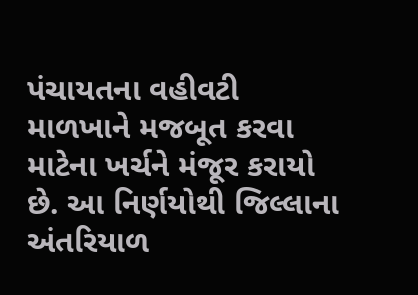પંચાયતના વહીવટી માળખાને મજબૂત કરવા માટેના ખર્ચને મંજૂર કરાયો છે. આ નિર્ણયોથી જિલ્લાના અંતરિયાળ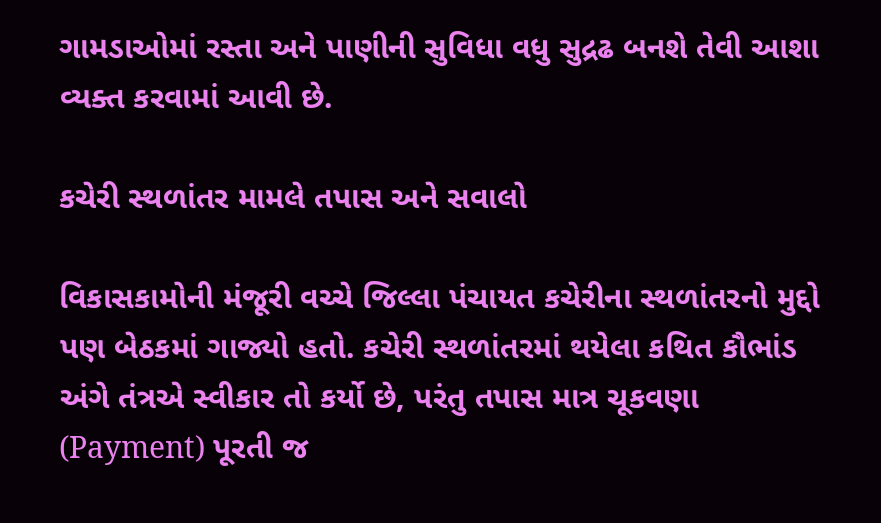ગામડાઓમાં રસ્તા અને પાણીની સુવિધા વધુ સુદ્રઢ બનશે તેવી આશા વ્યક્ત કરવામાં આવી છે.

કચેરી સ્થળાંતર મામલે તપાસ અને સવાલો

વિકાસકામોની મંજૂરી વચ્ચે જિલ્લા પંચાયત કચેરીના સ્થળાંતરનો મુદ્દો પણ બેઠકમાં ગાજ્યો હતો. કચેરી સ્થળાંતરમાં થયેલા કથિત કૌભાંડ અંગે તંત્રએ સ્વીકાર તો કર્યો છે, પરંતુ તપાસ માત્ર ચૂકવણા (Payment) પૂરતી જ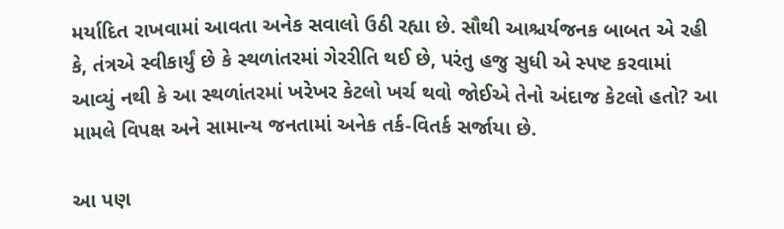મર્યાદિત રાખવામાં આવતા અનેક સવાલો ઉઠી રહ્યા છે. સૌથી આશ્ચર્યજનક બાબત એ રહી કે, તંત્રએ સ્વીકાર્યું છે કે સ્થળાંતરમાં ગેરરીતિ થઈ છે, પરંતુ હજુ સુધી એ સ્પષ્ટ કરવામાં આવ્યું નથી કે આ સ્થળાંતરમાં ખરેખર કેટલો ખર્ચ થવો જોઈએ તેનો અંદાજ કેટલો હતો? આ મામલે વિપક્ષ અને સામાન્ય જનતામાં અનેક તર્ક-વિતર્ક સર્જાયા છે.

આ પણ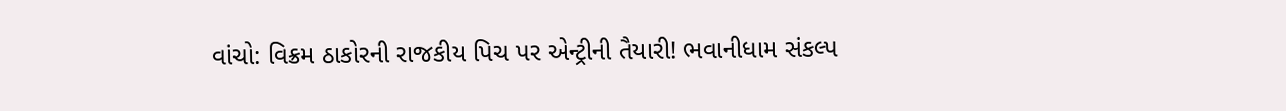વાંચો: વિક્રમ ઠાકોરની રાજકીય પિચ પર એન્ટ્રીની તૈયારી! ભવાનીધામ સંકલ્પ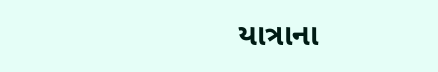યાત્રાના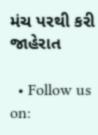મંચ પરથી કરી જાહેરાત

  • Follow us on: